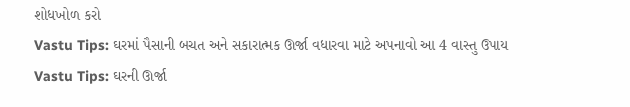શોધખોળ કરો
Vastu Tips: ઘરમાં પૈસાની બચત અને સકારાત્મક ઊર્જા વધારવા માટે અપનાવો આ 4 વાસ્તુ ઉપાય
Vastu Tips: ઘરની ઊર્જા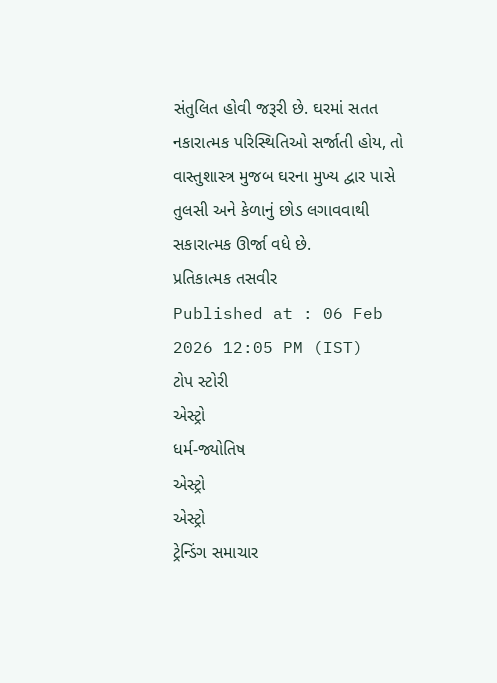સંતુલિત હોવી જરૂરી છે. ઘરમાં સતત નકારાત્મક પરિસ્થિતિઓ સર્જાતી હોય, તો વાસ્તુશાસ્ત્ર મુજબ ઘરના મુખ્ય દ્વાર પાસે તુલસી અને કેળાનું છોડ લગાવવાથી સકારાત્મક ઊર્જા વધે છે.
પ્રતિકાત્મક તસવીર
Published at : 06 Feb 2026 12:05 PM (IST)
ટોપ સ્ટોરી
એસ્ટ્રો
ધર્મ-જ્યોતિષ
એસ્ટ્રો
એસ્ટ્રો
ટ્રેન્ડિંગ સમાચાર